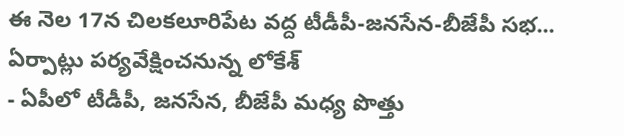ఈ నెల 17న చిలకలూరిపేట వద్ద టీడీపీ-జనసేన-బీజేపీ సభ... ఏర్పాట్లు పర్యవేక్షించనున్న లోకేశ్
- ఏపీలో టీడీపీ, జనసేన, బీజేపీ మధ్య పొత్తు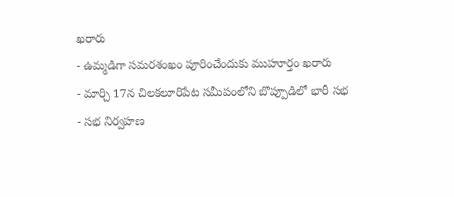ఖరారు
- ఉమ్మడిగా సమరశంఖం పూరించేందుకు ముహూర్తం ఖరారు
- మార్చి 17న చిలకలూరిపేట సమీపంలోని బొప్పూడిలో భారీ సభ
- సభ నిర్వహణ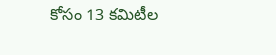కోసం 13 కమిటీల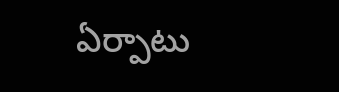ఏర్పాటు